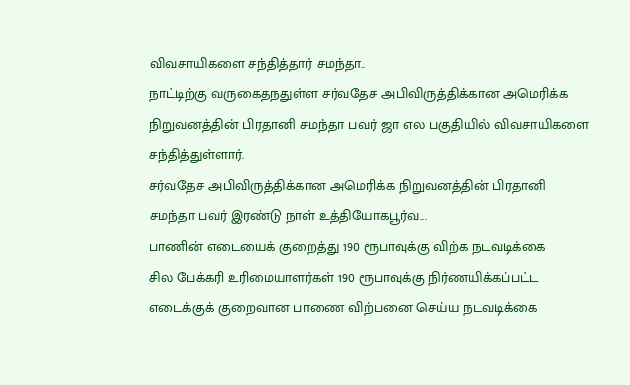விவசாயிகளை சந்தித்தார் சமந்தா..
நாட்டிற்கு வருகைதநதுள்ள சர்வதேச அபிவிருத்திக்கான அமெரிக்க நிறுவனத்தின் பிரதானி சமந்தா பவர் ஜா எல பகுதியில் விவசாயிகளை சந்தித்துள்ளார்.
சர்வதேச அபிவிருத்திக்கான அமெரிக்க நிறுவனத்தின் பிரதானி சமந்தா பவர் இரண்டு நாள் உத்தியோகபூர்வ...
பாணின் எடையைக் குறைத்து 190 ரூபாவுக்கு விற்க நடவடிக்கை
சில பேக்கரி உரிமையாளர்கள் 190 ரூபாவுக்கு நிர்ணயிக்கப்பட்ட எடைக்குக் குறைவான பாணை விற்பனை செய்ய நடவடிக்கை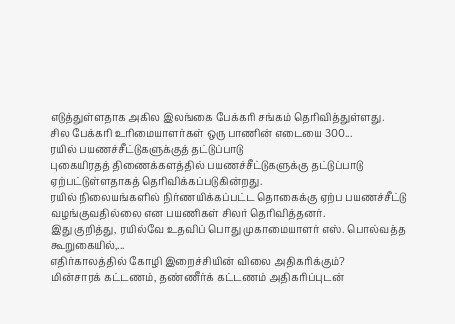எடுத்துள்ளதாக அகில இலங்கை பேக்கரி சங்கம் தெரிவித்துள்ளது.
சில பேக்கரி உரிமையாளர்கள் ஒரு பாணின் எடையை 300...
ரயில் பயணச்சீட்டுகளுக்குத் தட்டுப்பாடு
புகையிரதத் திணைக்களத்தில் பயணச்சீட்டுகளுக்கு தட்டுப்பாடு ஏற்பட்டுள்ளதாகத் தெரிவிக்கப்படுகின்றது.
ரயில் நிலையங்களில் நிர்ணயிக்கப்பட்ட தொகைக்கு ஏற்ப பயணச்சீட்டு வழங்குவதில்லை என பயணிகள் சிலர் தெரிவித்தனர்.
இது குறித்து, ரயில்வே உதவிப் பொது முகாமையாளர் எஸ். பொல்வத்த கூறுகையில்,...
எதிர்காலத்தில் கோழி இறைச்சியின் விலை அதிகரிக்கும்?
மின்சாரக் கட்டணம், தண்ணீர்க் கட்டணம் அதிகரிப்புடன்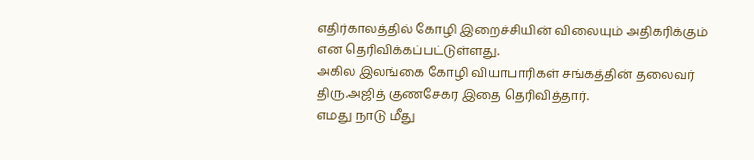எதிர்காலத்தில் கோழி இறைச்சியின் விலையும் அதிகரிக்கும் என தெரிவிக்கப்பட்டுள்ளது.
அகில இலங்கை கோழி வியாபாரிகள் சங்கத்தின் தலைவர் திரு.அஜித் குணசேகர இதை தெரிவித்தார்.
எமது நாடு மீது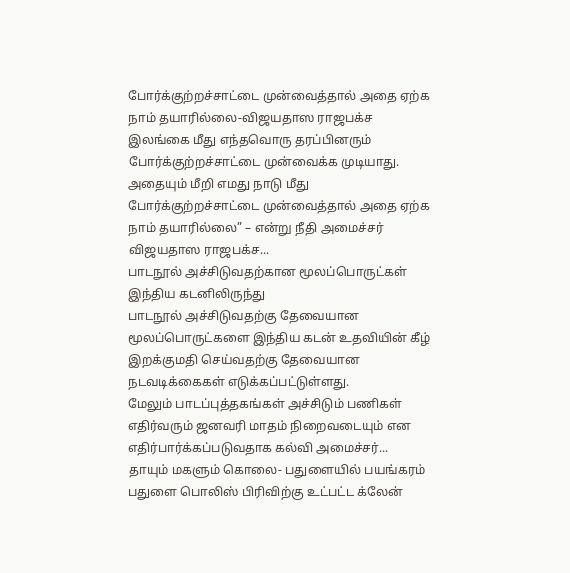போர்க்குற்றச்சாட்டை முன்வைத்தால் அதை ஏற்க நாம் தயாரில்லை-விஜயதாஸ ராஜபக்ச
இலங்கை மீது எந்தவொரு தரப்பினரும் போர்க்குற்றச்சாட்டை முன்வைக்க முடியாது. அதையும் மீறி எமது நாடு மீது போர்க்குற்றச்சாட்டை முன்வைத்தால் அதை ஏற்க நாம் தயாரில்லை” – என்று நீதி அமைச்சர் விஜயதாஸ ராஜபக்ச...
பாடநூல் அச்சிடுவதற்கான மூலப்பொருட்கள் இந்திய கடனிலிருந்து
பாடநூல் அச்சிடுவதற்கு தேவையான மூலப்பொருட்களை இந்திய கடன் உதவியின் கீழ் இறக்குமதி செய்வதற்கு தேவையான நடவடிக்கைகள் எடுக்கப்பட்டுள்ளது.
மேலும் பாடப்புத்தகங்கள் அச்சிடும் பணிகள் எதிர்வரும் ஜனவரி மாதம் நிறைவடையும் என எதிர்பார்க்கப்படுவதாக கல்வி அமைச்சர்...
தாயும் மகளும் கொலை- பதுளையில் பயங்கரம்
பதுளை பொலிஸ் பிரிவிற்கு உட்பட்ட க்லேன்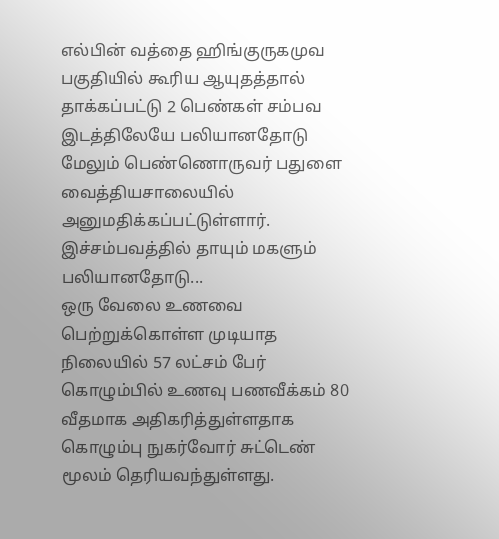எல்பின் வத்தை ஹிங்குருகமுவ பகுதியில் கூரிய ஆயுதத்தால் தாக்கப்பட்டு 2 பெண்கள் சம்பவ இடத்திலேயே பலியானதோடு மேலும் பெண்ணொருவர் பதுளை வைத்தியசாலையில் அனுமதிக்கப்பட்டுள்ளார்.
இச்சம்பவத்தில் தாயும் மகளும் பலியானதோடு...
ஒரு வேலை உணவை பெற்றுக்கொள்ள முடியாத நிலையில் 57 லட்சம் பேர்
கொழும்பில் உணவு பணவீக்கம் 80 வீதமாக அதிகரித்துள்ளதாக கொழும்பு நுகர்வோர் சுட்டெண் மூலம் தெரியவந்துள்ளது.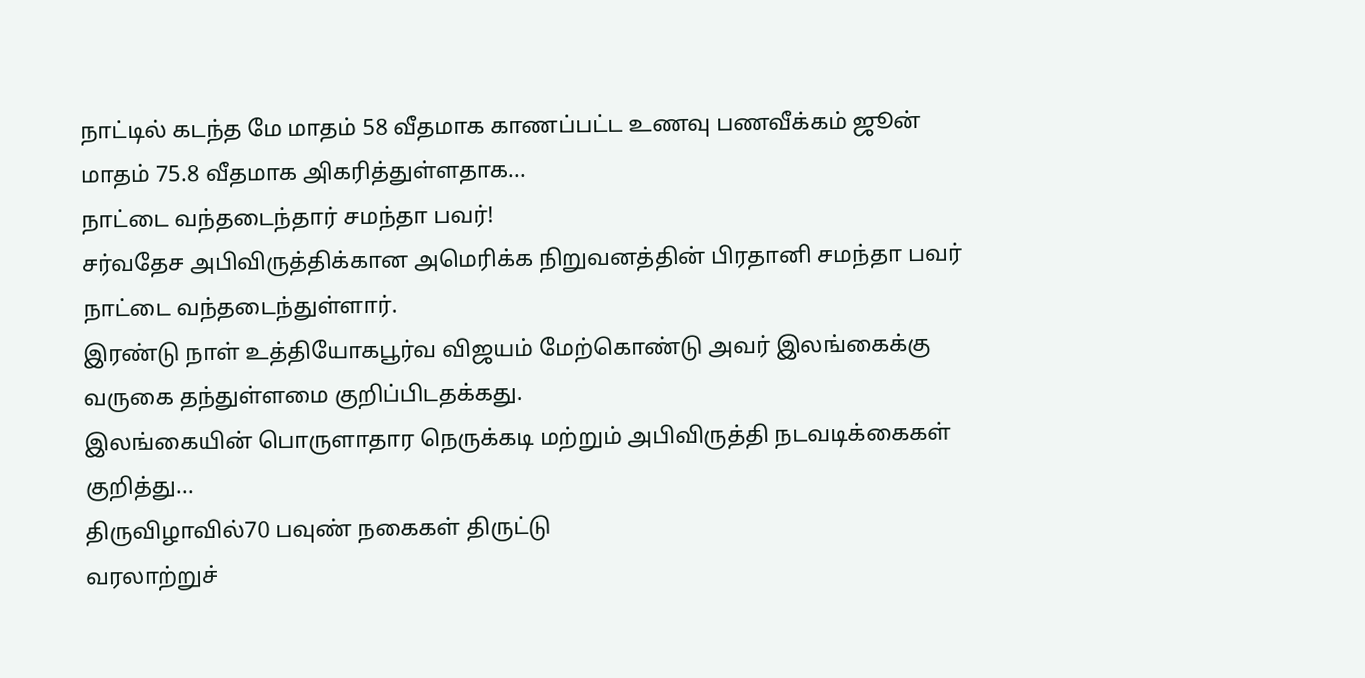நாட்டில் கடந்த மே மாதம் 58 வீதமாக காணப்பட்ட உணவு பணவீக்கம் ஜூன் மாதம் 75.8 வீதமாக அிகரித்துள்ளதாக...
நாட்டை வந்தடைந்தார் சமந்தா பவர்!
சர்வதேச அபிவிருத்திக்கான அமெரிக்க நிறுவனத்தின் பிரதானி சமந்தா பவர் நாட்டை வந்தடைந்துள்ளார்.
இரண்டு நாள் உத்தியோகபூர்வ விஜயம் மேற்கொண்டு அவர் இலங்கைக்கு வருகை தந்துள்ளமை குறிப்பிடதக்கது.
இலங்கையின் பொருளாதார நெருக்கடி மற்றும் அபிவிருத்தி நடவடிக்கைகள் குறித்து...
திருவிழாவில்70 பவுண் நகைகள் திருட்டு
வரலாற்றுச்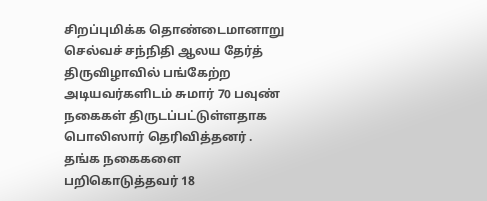சிறப்புமிக்க தொண்டைமானாறு செல்வச் சந்நிதி ஆலய தேர்த் திருவிழாவில் பங்கேற்ற அடியவர்களிடம் சுமார் 70 பவுண் நகைகள் திருடப்பட்டுள்ளதாக பொலிஸார் தெரிவித்தனர் .
தங்க நகைகளை பறிகொடுத்தவர் 18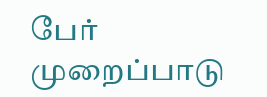பேர் முறைப்பாடு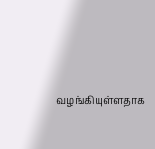வழங்கியுள்ளதாக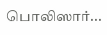பொலிஸார்...